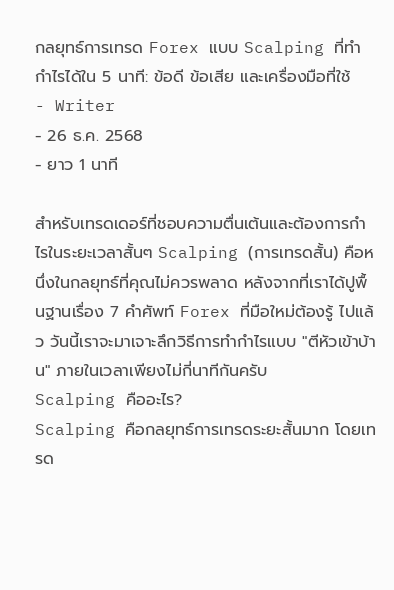กลยุทธ์การเทรด Forex แบบ Scalping ที่ทำกำไรได้ใน 5 นาที: ข้อดี ข้อเสีย และเครื่องมือที่ใช้
- Writer
- 26 ธ.ค. 2568
- ยาว 1 นาที

สำหรับเทรดเดอร์ที่ชอบความตื่นเต้นและต้องการกำไรในระยะเวลาสั้นๆ Scalping (การเทรดสั้น) คือหนึ่งในกลยุทธ์ที่คุณไม่ควรพลาด หลังจากที่เราได้ปูพื้นฐานเรื่อง 7 คำศัพท์ Forex ที่มือใหม่ต้องรู้ ไปแล้ว วันนี้เราจะมาเจาะลึกวิธีการทำกำไรแบบ "ตีหัวเข้าบ้าน" ภายในเวลาเพียงไม่กี่นาทีกันครับ
Scalping คืออะไร?
Scalping คือกลยุทธ์การเทรดระยะสั้นมาก โดยเทรด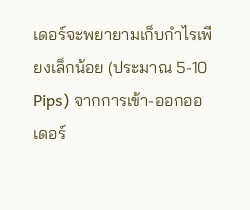เดอร์จะพยายามเก็บกำไรเพียงเล็กน้อย (ประมาณ 5-10 Pips) จากการเข้า-ออกออเดอร์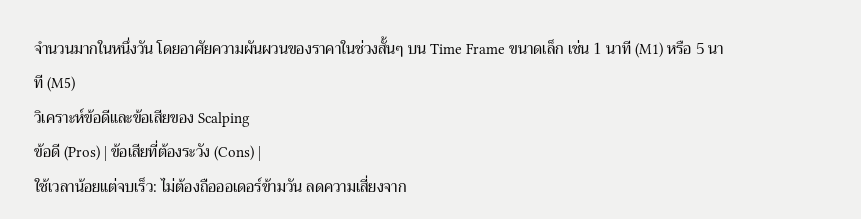จำนวนมากในหนึ่งวัน โดยอาศัยความผันผวนของราคาในช่วงสั้นๆ บน Time Frame ขนาดเล็ก เช่น 1 นาที (M1) หรือ 5 นาที (M5)
วิเคราะห์ข้อดีและข้อเสียของ Scalping
ข้อดี (Pros) | ข้อเสียที่ต้องระวัง (Cons) |
ใช้เวลาน้อยแต่จบเร็ว: ไม่ต้องถือออเดอร์ข้ามวัน ลดความเสี่ยงจาก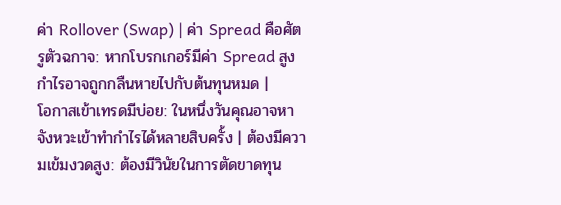ค่า Rollover (Swap) | ค่า Spread คือศัตรูตัวฉกาจ: หากโบรกเกอร์มีค่า Spread สูง กำไรอาจถูกกลืนหายไปกับต้นทุนหมด |
โอกาสเข้าเทรดมีบ่อย: ในหนึ่งวันคุณอาจหาจังหวะเข้าทำกำไรได้หลายสิบครั้ง | ต้องมีความเข้มงวดสูง: ต้องมีวินัยในการตัดขาดทุน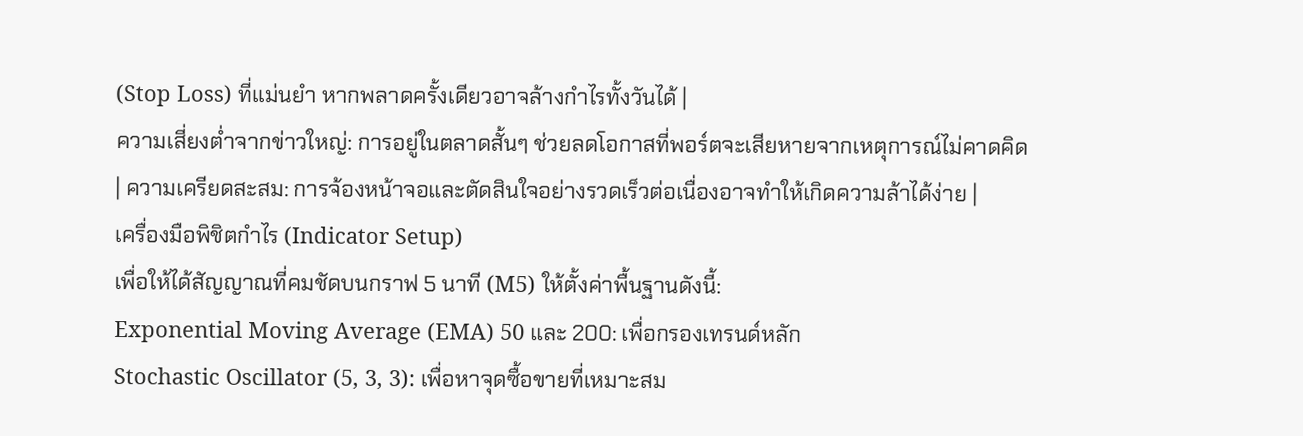(Stop Loss) ที่แม่นยำ หากพลาดครั้งเดียวอาจล้างกำไรทั้งวันได้ |
ความเสี่ยงต่ำจากข่าวใหญ่: การอยู่ในตลาดสั้นๆ ช่วยลดโอกาสที่พอร์ตจะเสียหายจากเหตุการณ์ไม่คาดคิด | ความเครียดสะสม: การจ้องหน้าจอและตัดสินใจอย่างรวดเร็วต่อเนื่องอาจทำให้เกิดความล้าได้ง่าย |
เครื่องมือพิชิตกำไร (Indicator Setup)
เพื่อให้ได้สัญญาณที่คมชัดบนกราฟ 5 นาที (M5) ให้ตั้งค่าพื้นฐานดังนี้:
Exponential Moving Average (EMA) 50 และ 200: เพื่อกรองเทรนด์หลัก
Stochastic Oscillator (5, 3, 3): เพื่อหาจุดซื้อขายที่เหมาะสม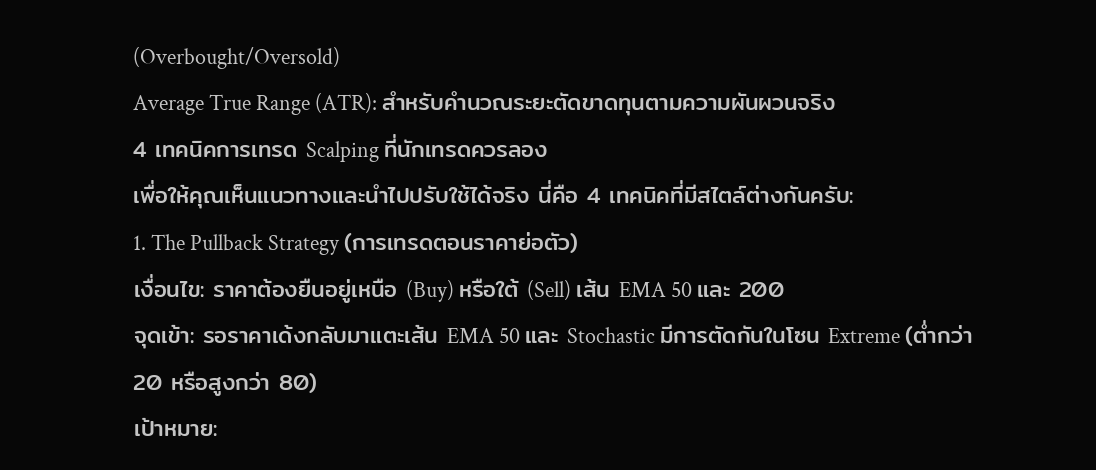(Overbought/Oversold)
Average True Range (ATR): สำหรับคำนวณระยะตัดขาดทุนตามความผันผวนจริง
4 เทคนิคการเทรด Scalping ที่นักเทรดควรลอง
เพื่อให้คุณเห็นแนวทางและนำไปปรับใช้ได้จริง นี่คือ 4 เทคนิคที่มีสไตล์ต่างกันครับ:
1. The Pullback Strategy (การเทรดตอนราคาย่อตัว)
เงื่อนไข: ราคาต้องยืนอยู่เหนือ (Buy) หรือใต้ (Sell) เส้น EMA 50 และ 200
จุดเข้า: รอราคาเด้งกลับมาแตะเส้น EMA 50 และ Stochastic มีการตัดกันในโซน Extreme (ต่ำกว่า 20 หรือสูงกว่า 80)
เป้าหมาย: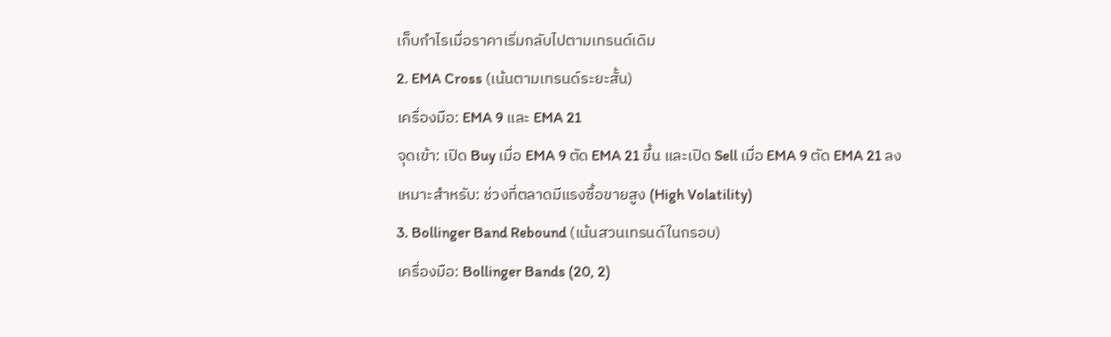เก็บกำไรเมื่อราคาเริ่มกลับไปตามเทรนด์เดิม
2. EMA Cross (เน้นตามเทรนด์ระยะสั้น)
เครื่องมือ: EMA 9 และ EMA 21
จุดเข้า: เปิด Buy เมื่อ EMA 9 ตัด EMA 21 ขึ้น และเปิด Sell เมื่อ EMA 9 ตัด EMA 21 ลง
เหมาะสำหรับ: ช่วงที่ตลาดมีแรงซื้อขายสูง (High Volatility)
3. Bollinger Band Rebound (เน้นสวนเทรนด์ในกรอบ)
เครื่องมือ: Bollinger Bands (20, 2)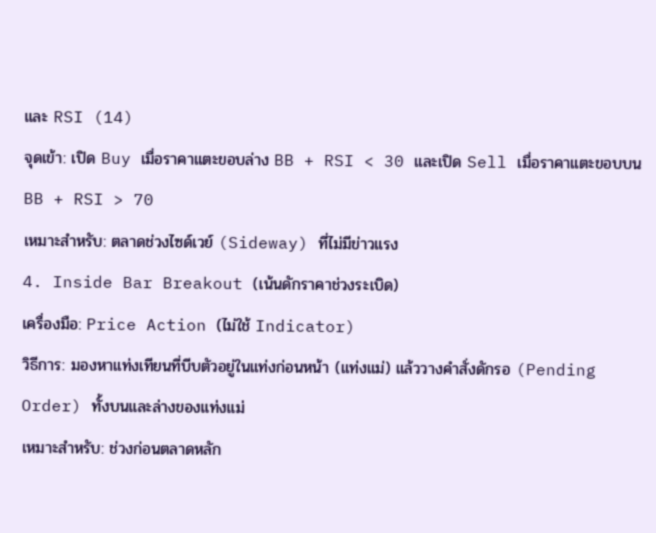และ RSI (14)
จุดเข้า: เปิด Buy เมื่อราคาแตะขอบล่าง BB + RSI < 30 และเปิด Sell เมื่อราคาแตะขอบบน BB + RSI > 70
เหมาะสำหรับ: ตลาดช่วงไซด์เวย์ (Sideway) ที่ไม่มีข่าวแรง
4. Inside Bar Breakout (เน้นดักราคาช่วงระเบิด)
เครื่องมือ: Price Action (ไม่ใช้ Indicator)
วิธีการ: มองหาแท่งเทียนที่บีบตัวอยู่ในแท่งก่อนหน้า (แท่งแม่) แล้ววางคำสั่งดักรอ (Pending Order) ทั้งบนและล่างของแท่งแม่
เหมาะสำหรับ: ช่วงก่อนตลาดหลัก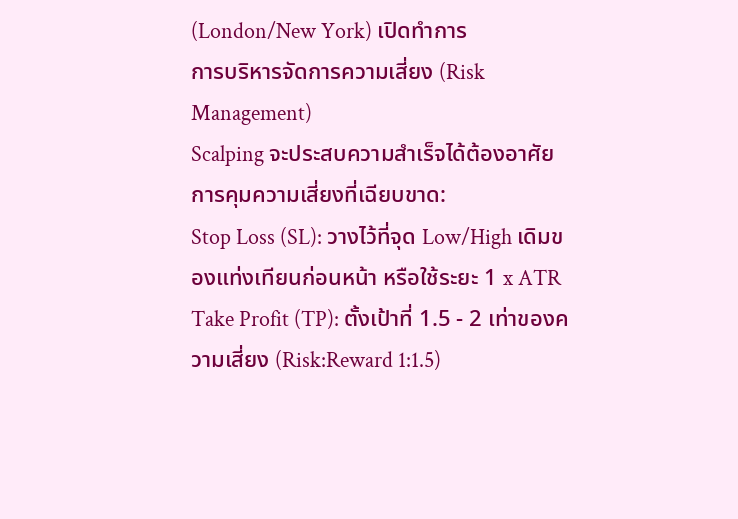(London/New York) เปิดทำการ
การบริหารจัดการความเสี่ยง (Risk Management)
Scalping จะประสบความสำเร็จได้ต้องอาศัยการคุมความเสี่ยงที่เฉียบขาด:
Stop Loss (SL): วางไว้ที่จุด Low/High เดิมของแท่งเทียนก่อนหน้า หรือใช้ระยะ 1 x ATR
Take Profit (TP): ตั้งเป้าที่ 1.5 - 2 เท่าของความเสี่ยง (Risk:Reward 1:1.5)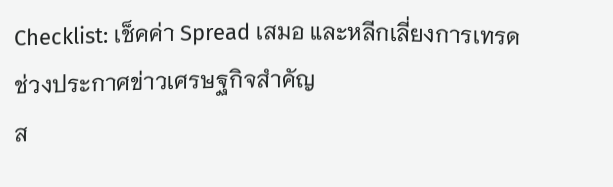Checklist: เช็คค่า Spread เสมอ และหลีกเลี่ยงการเทรดช่วงประกาศข่าวเศรษฐกิจสำคัญ
ส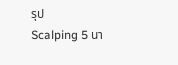รุป
Scalping 5 นา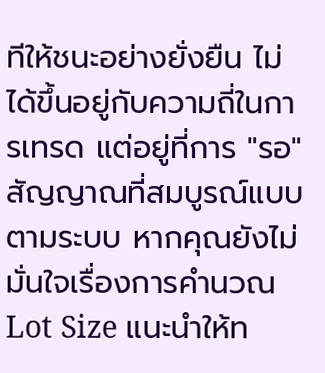ทีให้ชนะอย่างยั่งยืน ไม่ได้ขึ้นอยู่กับความถี่ในการเทรด แต่อยู่ที่การ "รอ" สัญญาณที่สมบูรณ์แบบตามระบบ หากคุณยังไม่มั่นใจเรื่องการคำนวณ Lot Size แนะนำให้ท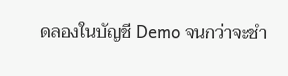ดลองในบัญชี Demo จนกว่าจะชำ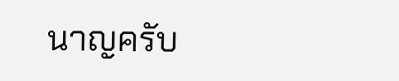นาญครับ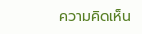ความคิดเห็น